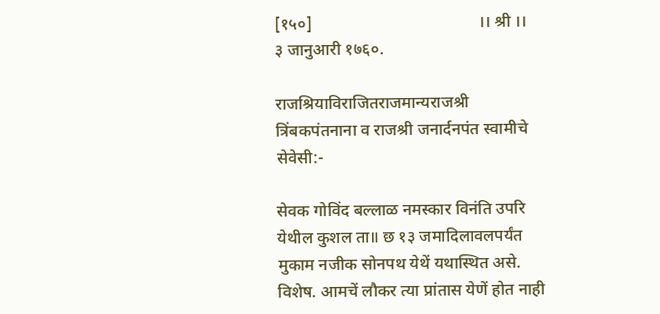[१५०]                                        ।। श्री ।।                    ३ जानुआरी १७६०.

राजश्रियाविराजितराजमान्यराजश्री त्रिंबकपंतनाना व राजश्री जनार्दनपंत स्वामीचे सेवेसी:-

सेवक गोविंद बल्लाळ नमस्कार विनंति उपरि येथील कुशल ता॥ छ १३ जमादिलावलपर्यंत मुकाम नजीक सोनपथ येथें यथास्थित असे. विशेष. आमचें लौकर त्या प्रांतास येणें होत नाही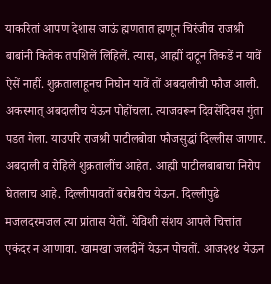याकरितां आपण देशास जाऊं ह्मणतात ह्मणून चिरंजीव राजश्री बाबांनी कितेक तपशिलें लिहिलें. त्यास, आह्मीं दाटून तिकडें न यावें ऐसें नाहीं. शुक्रतालाहूनच निघोन यावें तों अबदालीची फौज आली. अकस्मात् अबदालीच येऊन पोहोंचला. त्याजवरून दिवसेंदिवस गुंता पडत गेला. याउपरि राजश्री पाटीलबोवा फौजसुद्धां दिल्लीस जाणार. अबदाली व रोहिले शुक्रतालींच आहेत. आह्मी पाटीलबाबाचा निरोप घेतलाच आहे. दिल्लीपावतों बरोबरीच येऊन. दिल्लीपुढे मजलदरमजल त्या प्रांतास येतों. येविशी संशय आपले चित्तांत एकंदर न आणावा. खामखा जलदीनें येऊन पोचतों. आज२१४ येऊन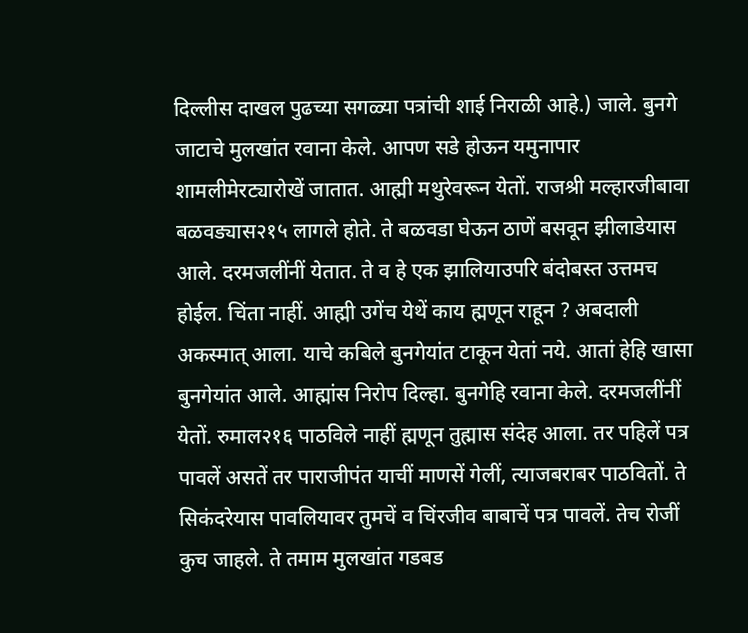दिल्लीस दाखल पुढच्या सगळ्या पत्रांची शाई निराळी आहे.) जाले. बुनगे जाटाचे मुलखांत रवाना केले. आपण सडे होऊन यमुनापार शामलीमेरट्यारोखें जातात. आह्मी मथुरेवरून येतों. राजश्री मल्हारजीबावा बळवड्यास२१५ लागले होते. ते बळवडा घेऊन ठाणें बसवून झीलाडेयास आले. दरमजलींनीं येतात. ते व हे एक झालियाउपरि बंदोबस्त उत्तमच होईल. चिंता नाहीं. आह्मी उगेंच येथें काय ह्मणून राहून ? अबदाली अकस्मात् आला. याचे कबिले बुनगेयांत टाकून येतां नये. आतां हेहि खासा बुनगेयांत आले. आह्मांस निरोप दिल्हा. बुनगेहि रवाना केले. दरमजलींनीं येतों. रुमाल२१६ पाठविले नाहीं ह्मणून तुह्मास संदेह आला. तर पहिलें पत्र पावलें असतें तर पाराजीपंत याचीं माणसें गेलीं, त्याजबराबर पाठवितों. ते सिकंदरेयास पावलियावर तुमचें व चिंरजीव बाबाचें पत्र पावलें. तेच रोजीं कुच जाहले. ते तमाम मुलखांत गडबड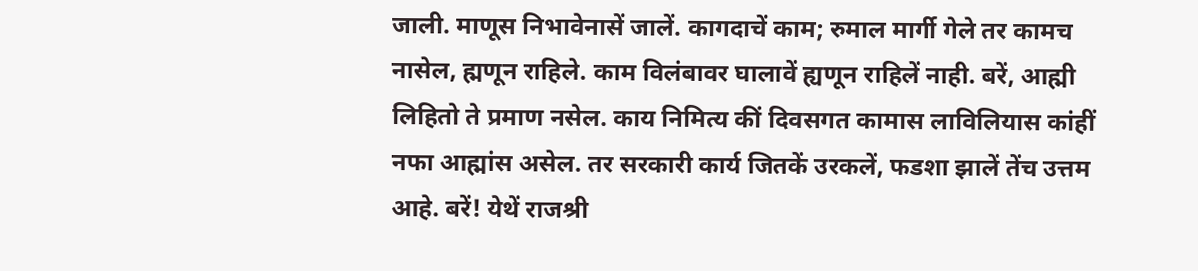जाली. माणूस निभावेनासें जालें. कागदाचें काम; रुमाल मार्गी गेले तर कामच नासेल, ह्मणून राहिले. काम विलंबावर घालावें ह्यणून राहिलें नाही. बरें, आह्मी लिहितो ते प्रमाण नसेल. काय निमित्य कीं दिवसगत कामास लाविलियास कांहीं नफा आह्मांस असेल. तर सरकारी कार्य जितकें उरकलें, फडशा झालें तेंच उत्तम आहे. बरें! येथें राजश्री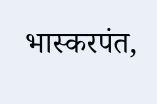भास्करपंत,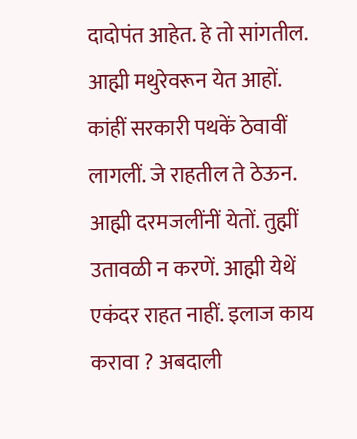दादोपंत आहेत. हे तो सांगतील. आह्मी मथुरेवरून येत आहों. कांहीं सरकारी पथकें ठेवावीं लागलीं. जे राहतील ते ठेऊन. आह्मी दरमजलींनीं येतों. तुह्मीं उतावळी न करणें. आह्मी येथें एकंदर राहत नाहीं. इलाज काय करावा ? अबदाली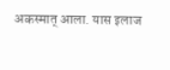अकस्मात् आला. यास इलाज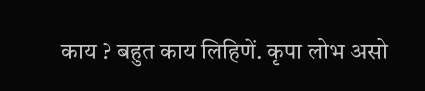काय ? बहुत काय लिहिणें. कृपा लोभ असो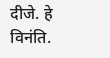दीजे. हे विनंति.